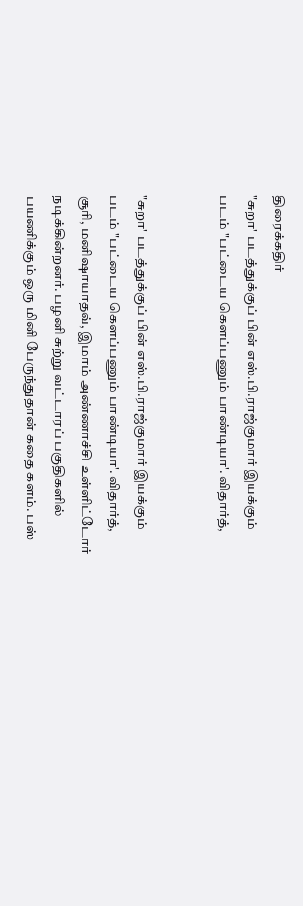திரைக்கதிர்
"சுறா' படத்துக்குப் பின் எஸ்.பி.ராஜ்குமார் இயக்கும் படம் "பட்டைய கௌப்பணும் பாண்டியா'. விதார்த்,


"சுறா' படத்துக்குப் பின் எஸ்.பி.ராஜ்குமார் இயக்கும் படம் "பட்டைய கௌப்பணும் பாண்டியா'. விதார்த், சூரி, மனிஷாயாதவ், இமாம் அண்ணாச்சி உள்ளிட்டோர் நடிக்கின்றனர். பழனி சுற்று வட்டாரப் பகுதிகளில் பயணிக்கும் ஒரு மினி பேருந்துதான் கதை களம். பஸ்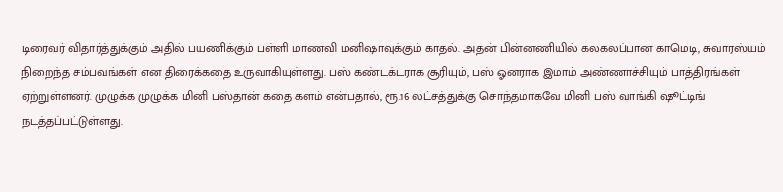டிரைவர் விதார்த்துக்கும் அதில் பயணிக்கும் பள்ளி மாணவி மனிஷாவுக்கும் காதல். அதன் பின்னணியில் கலகலப்பான காமெடி, சுவாரஸ்யம் நிறைந்த சம்பவங்கள் என திரைக்கதை உருவாகியுள்ளது. பஸ் கண்டக்டராக சூரியும், பஸ் ஓனராக இமாம் அண்ணாச்சியும் பாத்திரங்கள் ஏற்றுள்ளனர். முழுக்க முழுக்க மினி பஸ்தான் கதை களம் என்பதால், ரூ.16 லட்சத்துக்கு சொந்தமாகவே மினி பஸ் வாங்கி ஷூட்டிங் நடத்தப்பட்டுள்ளது.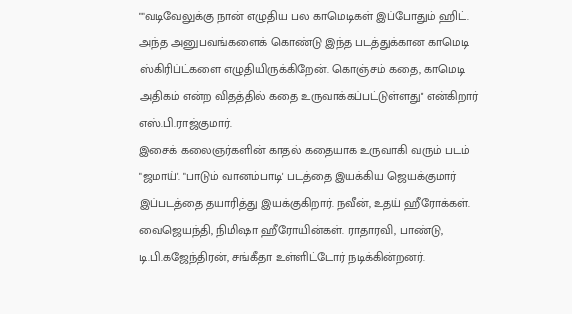""வடிவேலுக்கு நான் எழுதிய பல காமெடிகள் இப்போதும் ஹிட். அந்த அனுபவங்களைக் கொண்டு இந்த படத்துக்கான காமெடி ஸ்கிரிப்ட்களை எழுதியிருக்கிறேன். கொஞ்சம் கதை, காமெடி அதிகம் என்ற விதத்தில் கதை உருவாக்கப்பட்டுள்ளது'' என்கிறார் எஸ்.பி.ராஜ்குமார்.
இசைக் கலைஞர்களின் காதல் கதையாக உருவாகி வரும் படம் "ஜமாய்'. "பாடும் வானம்பாடி' படத்தை இயக்கிய ஜெயக்குமார் இப்படத்தை தயாரித்து இயக்குகிறார். நவீன், உதய் ஹீரோக்கள். வைஜெயந்தி, நிமிஷா ஹீரோயின்கள். ராதாரவி, பாண்டு, டி.பி.கஜேந்திரன், சங்கீதா உள்ளிட்டோர் நடிக்கின்றனர்.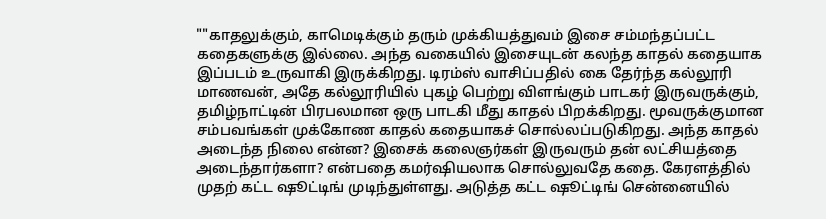""காதலுக்கும், காமெடிக்கும் தரும் முக்கியத்துவம் இசை சம்மந்தப்பட்ட கதைகளுக்கு இல்லை. அந்த வகையில் இசையுடன் கலந்த காதல் கதையாக இப்படம் உருவாகி இருக்கிறது. டிரம்ஸ் வாசிப்பதில் கை தேர்ந்த கல்லூரி மாணவன், அதே கல்லூரியில் புகழ் பெற்று விளங்கும் பாடகர் இருவருக்கும், தமிழ்நாட்டின் பிரபலமான ஒரு பாடகி மீது காதல் பிறக்கிறது. மூவருக்குமான சம்பவங்கள் முக்கோண காதல் கதையாகச் சொல்லப்படுகிறது. அந்த காதல் அடைந்த நிலை என்ன? இசைக் கலைஞர்கள் இருவரும் தன் லட்சியத்தை அடைந்தார்களா? என்பதை கமர்ஷியலாக சொல்லுவதே கதை. கேரளத்தில் முதற் கட்ட ஷூட்டிங் முடிந்துள்ளது. அடுத்த கட்ட ஷூட்டிங் சென்னையில்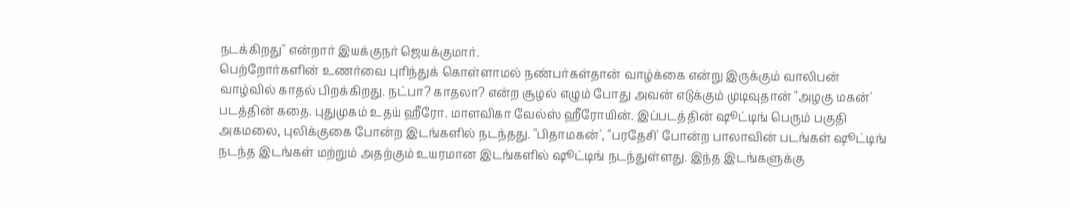நடக்கிறது'' என்றார் இயக்குநர் ஜெயக்குமார்.
பெற்றோர்களின் உணர்வை புரிந்துக் கொள்ளாமல் நண்பர்கள்தான் வாழ்க்கை என்று இருக்கும் வாலிபன் வாழ்வில் காதல் பிறக்கிறது. நட்பா? காதலா? என்ற சூழல் எழும் போது அவன் எடுக்கும் முடிவுதான் "அழகு மகன்' படத்தின் கதை. புதுமுகம் உதய் ஹீரோ. மாளவிகா வேல்ஸ் ஹீரோயின். இப்படத்தின் ஷூட்டிங் பெரும் பகுதி அகமலை, புலிக்குகை போன்ற இடங்களில் நடந்தது. "பிதாமகன்', "பரதேசி' போன்ற பாலாவின் படங்கள் ஷூட்டிங் நடந்த இடங்கள் மற்றும் அதற்கும் உயரமான இடங்களில் ஷூட்டிங் நடந்துள்ளது. இந்த இடங்களுக்கு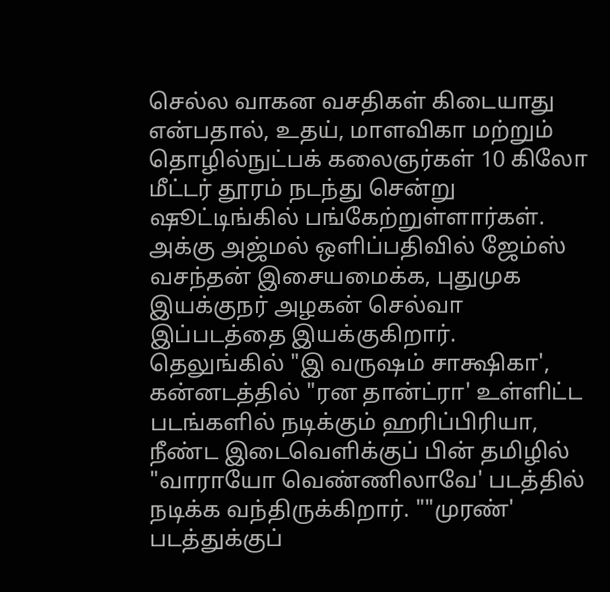செல்ல வாகன வசதிகள் கிடையாது என்பதால், உதய், மாளவிகா மற்றும் தொழில்நுட்பக் கலைஞர்கள் 10 கிலோ மீட்டர் தூரம் நடந்து சென்று ஷூட்டிங்கில் பங்கேற்றுள்ளார்கள். அக்கு அஜ்மல் ஒளிப்பதிவில் ஜேம்ஸ் வசந்தன் இசையமைக்க, புதுமுக இயக்குநர் அழகன் செல்வா இப்படத்தை இயக்குகிறார்.
தெலுங்கில் "இ வருஷம் சாக்ஷிகா', கன்னடத்தில் "ரன தான்ட்ரா' உள்ளிட்ட படங்களில் நடிக்கும் ஹரிப்பிரியா, நீண்ட இடைவெளிக்குப் பின் தமிழில் "வாராயோ வெண்ணிலாவே' படத்தில் நடிக்க வந்திருக்கிறார். ""முரண்' படத்துக்குப்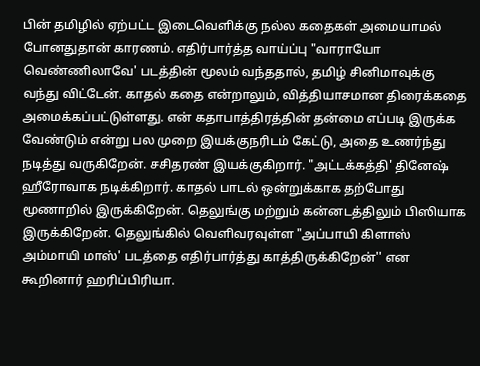பின் தமிழில் ஏற்பட்ட இடைவெளிக்கு நல்ல கதைகள் அமையாமல் போனதுதான் காரணம். எதிர்பார்த்த வாய்ப்பு "வாராயோ வெண்ணிலாவே' படத்தின் மூலம் வந்ததால், தமிழ் சினிமாவுக்கு வந்து விட்டேன். காதல் கதை என்றாலும், வித்தியாசமான திரைக்கதை அமைக்கப்பட்டுள்ளது. என் கதாபாத்திரத்தின் தன்மை எப்படி இருக்க வேண்டும் என்று பல முறை இயக்குநரிடம் கேட்டு, அதை உணர்ந்து நடித்து வருகிறேன். சசிதரண் இயக்குகிறார். "அட்டக்கத்தி' தினேஷ் ஹீரோவாக நடிக்கிறார். காதல் பாடல் ஒன்றுக்காக தற்போது மூணாறில் இருக்கிறேன். தெலுங்கு மற்றும் கன்னடத்திலும் பிஸியாக இருக்கிறேன். தெலுங்கில் வெளிவரவுள்ள "அப்பாயி கிளாஸ் அம்மாயி மாஸ்' படத்தை எதிர்பார்த்து காத்திருக்கிறேன்'' என கூறினார் ஹரிப்பிரியா.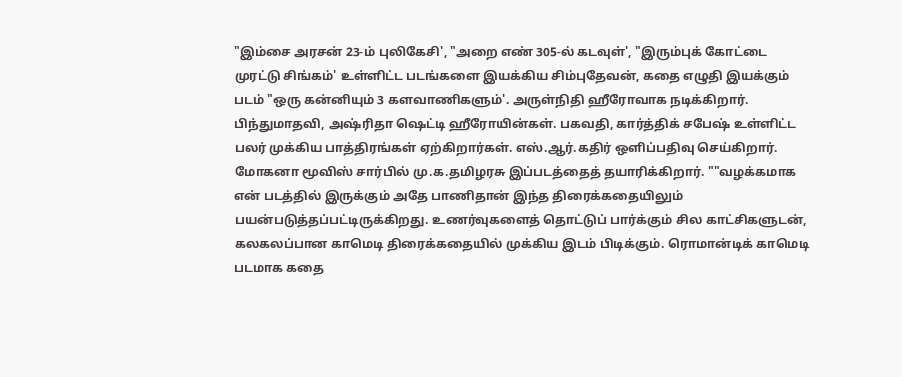"இம்சை அரசன் 23-ம் புலிகேசி', "அறை எண் 305-ல் கடவுள்', "இரும்புக் கோட்டை முரட்டு சிங்கம்' உள்ளிட்ட படங்களை இயக்கிய சிம்புதேவன், கதை எழுதி இயக்கும் படம் "ஒரு கன்னியும் 3 களவாணிகளும்'. அருள்நிதி ஹீரோவாக நடிக்கிறார். பிந்துமாதவி, அஷ்ரிதா ஷெட்டி ஹீரோயின்கள். பகவதி, கார்த்திக் சபேஷ் உள்ளிட்ட பலர் முக்கிய பாத்திரங்கள் ஏற்கிறார்கள். எஸ்.ஆர்.கதிர் ஒளிப்பதிவு செய்கிறார். மோகனா மூவிஸ் சார்பில் மு.க.தமிழரசு இப்படத்தைத் தயாரிக்கிறார். ""வழக்கமாக என் படத்தில் இருக்கும் அதே பாணிதான் இந்த திரைக்கதையிலும் பயன்படுத்தப்பட்டிருக்கிறது. உணர்வுகளைத் தொட்டுப் பார்க்கும் சில காட்சிகளுடன், கலகலப்பான காமெடி திரைக்கதையில் முக்கிய இடம் பிடிக்கும். ரொமான்டிக் காமெடி படமாக கதை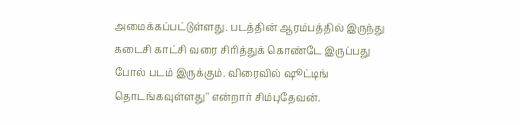அமைக்கப்பட்டுள்ளது. படத்தின் ஆரம்பத்தில் இருந்து கடைசி காட்சி வரை சிரித்துக் கொண்டே இருப்பது போல் படம் இருக்கும். விரைவில் ஷூட்டிங் தொடங்கவுள்ளது'' என்றார் சிம்புதேவன்.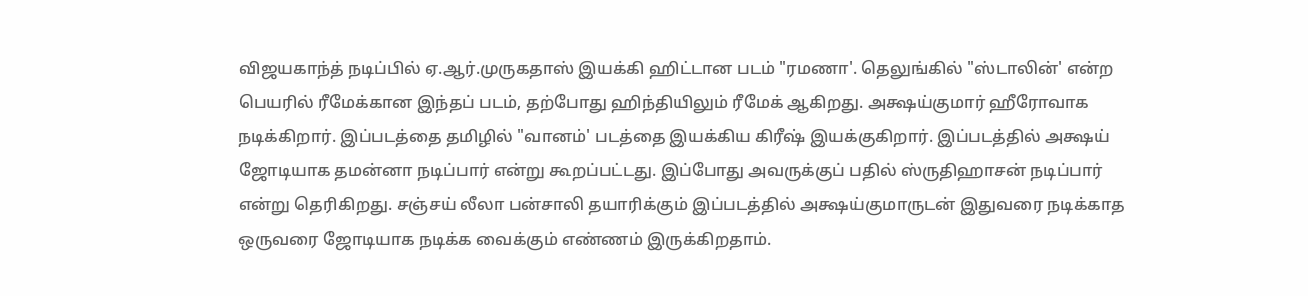விஜயகாந்த் நடிப்பில் ஏ.ஆர்.முருகதாஸ் இயக்கி ஹிட்டான படம் "ரமணா'. தெலுங்கில் "ஸ்டாலின்' என்ற பெயரில் ரீமேக்கான இந்தப் படம், தற்போது ஹிந்தியிலும் ரீமேக் ஆகிறது. அக்ஷய்குமார் ஹீரோவாக நடிக்கிறார். இப்படத்தை தமிழில் "வானம்' படத்தை இயக்கிய கிரீஷ் இயக்குகிறார். இப்படத்தில் அக்ஷய் ஜோடியாக தமன்னா நடிப்பார் என்று கூறப்பட்டது. இப்போது அவருக்குப் பதில் ஸ்ருதிஹாசன் நடிப்பார் என்று தெரிகிறது. சஞ்சய் லீலா பன்சாலி தயாரிக்கும் இப்படத்தில் அக்ஷய்குமாருடன் இதுவரை நடிக்காத ஒருவரை ஜோடியாக நடிக்க வைக்கும் எண்ணம் இருக்கிறதாம்.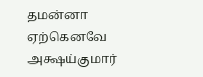தமன்னா ஏற்கெனவே அக்ஷய்குமார்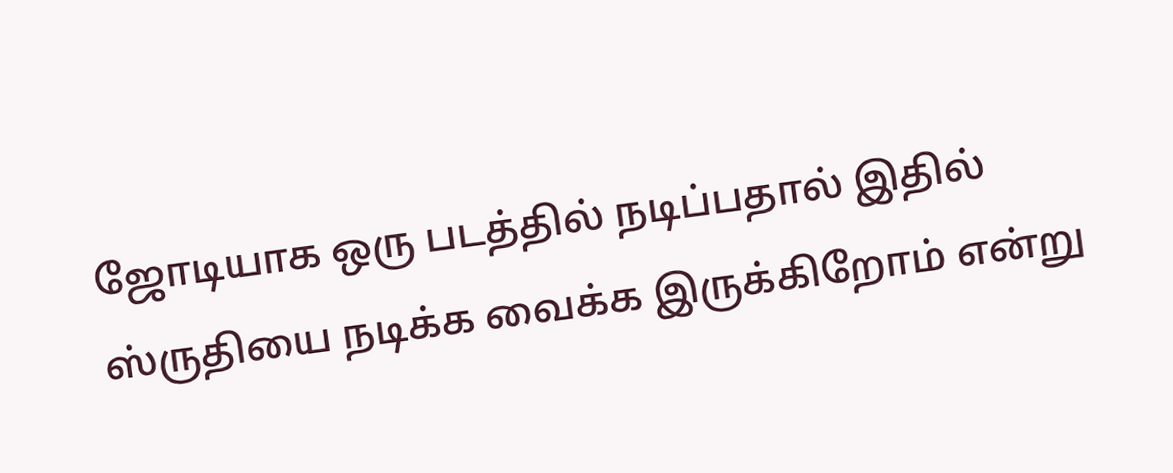ஜோடியாக ஒரு படத்தில் நடிப்பதால் இதில் ஸ்ருதியை நடிக்க வைக்க இருக்கிறோம் என்று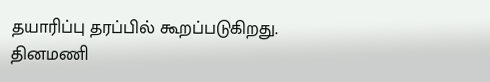தயாரிப்பு தரப்பில் கூறப்படுகிறது.
தினமணி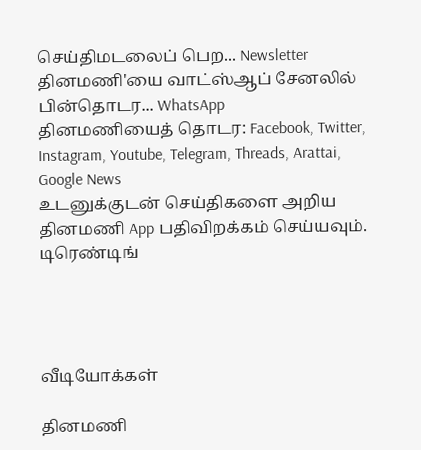செய்திமடலைப் பெற... Newsletter
தினமணி'யை வாட்ஸ்ஆப் சேனலில் பின்தொடர... WhatsApp
தினமணியைத் தொடர: Facebook, Twitter, Instagram, Youtube, Telegram, Threads, Arattai, Google News
உடனுக்குடன் செய்திகளை அறிய தினமணி App பதிவிறக்கம் செய்யவும்.
டிரெண்டிங்




வீடியோக்கள்

தினமணி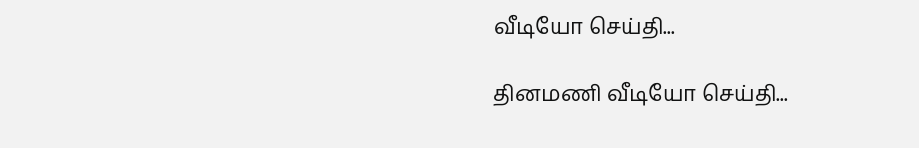வீடியோ செய்தி...

தினமணி வீடியோ செய்தி...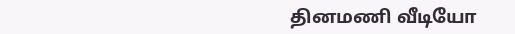தினமணி வீடியோ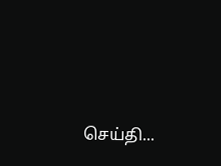செய்தி...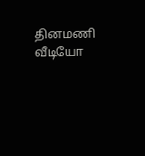தினமணி வீடியோ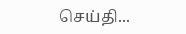செய்தி...